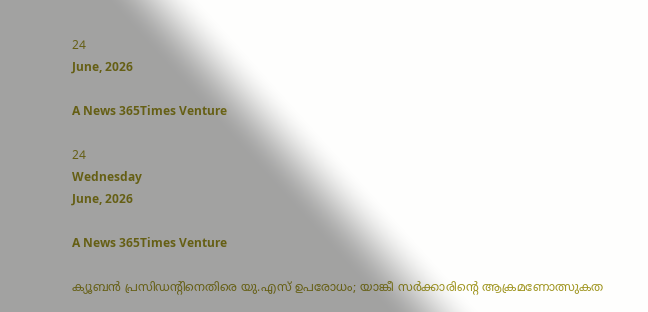24
June, 2026

A News 365Times Venture

24
Wednesday
June, 2026

A News 365Times Venture

ക്യൂബന്‍ പ്രസിഡന്റിനെതിരെ യു.എസ് ഉപരോധം; യാങ്കീ സര്‍ക്കാരിന്റെ ആക്രമണോത്സുകത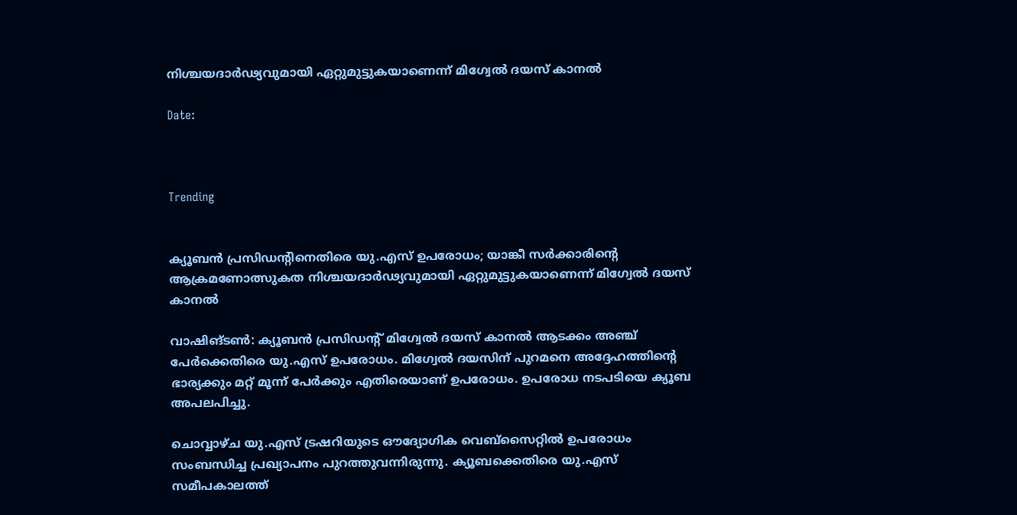നിശ്ചയദാര്‍ഢ്യവുമായി ഏറ്റുമുട്ടുകയാണെന്ന് മിഗ്വേല്‍ ദയസ് കാനല്‍

Date:



Trending


ക്യൂബന്‍ പ്രസിഡന്റിനെതിരെ യു.എസ് ഉപരോധം; യാങ്കീ സര്‍ക്കാരിന്റെ ആക്രമണോത്സുകത നിശ്ചയദാര്‍ഢ്യവുമായി ഏറ്റുമുട്ടുകയാണെന്ന് മിഗ്വേല്‍ ദയസ് കാനല്‍

വാഷിങ്ടണ്‍: ക്യൂബന്‍ പ്രസിഡന്റ് മിഗ്വേല്‍ ദയസ് കാനല്‍ ആടക്കം അഞ്ച് പേര്‍ക്കെതിരെ യു.എസ് ഉപരോധം. മിഗ്വേല്‍ ദയസിന് പുറമനെ അദ്ദേഹത്തിന്റെ ഭാര്യക്കും മറ്റ് മൂന്ന് പേര്‍ക്കും എതിരെയാണ് ഉപരോധം. ഉപരോധ നടപടിയെ ക്യൂബ അപലപിച്ചു.

ചൊവ്വാഴ്ച യു.എസ് ട്രഷറിയുടെ ഔദ്യോഗിക വെബ്‌സൈറ്റില്‍ ഉപരോധം സംബന്ധിച്ച പ്രഖ്യാപനം പുറത്തുവന്നിരുന്നു. ക്യൂബക്കെതിരെ യു.എസ് സമീപകാലത്ത്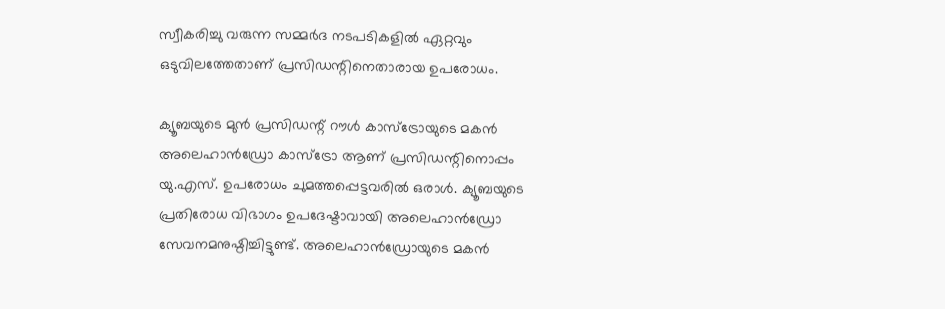സ്വീകരിച്ചു വരുന്ന സമ്മര്‍ദ നടപടികളില്‍ ഏറ്റവും ഒടുവിലത്തേതാണ് പ്രസിഡന്റിനെതാരായ ഉപരോധം.

ക്യൂബയുടെ മുന്‍ പ്രസിഡന്റ് റൗള്‍ കാസ്‌ട്രോയുടെ മകന്‍ അലെഹാന്‍ഡ്രോ കാസ്‌ട്രോ ആണ് പ്രസിഡന്റിനൊപ്പം യു.എസ്. ഉപരോധം ചുമത്തപ്പെട്ടവരില്‍ ഒരാള്‍. ക്യൂബയുടെ പ്രതിരോധ വിഭാഗം ഉപദേഷ്ടാവായി അലെഹാന്‍ഡ്രോ സേവനമനുഷ്ഠിച്ചിട്ടുണ്ട്. അലെഹാന്‍ഡ്രോയുടെ മകന്‍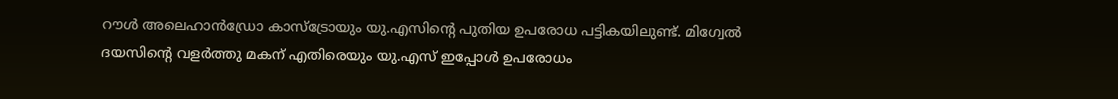റൗള്‍ അലെഹാന്‍ഡ്രോ കാസ്‌ട്രോയും യു.എസിന്റെ പുതിയ ഉപരോധ പട്ടികയിലുണ്ട്. മിഗ്വേല്‍ ദയസിന്റെ വളര്‍ത്തു മകന് എതിരെയും യു.എസ് ഇപ്പോള്‍ ഉപരോധം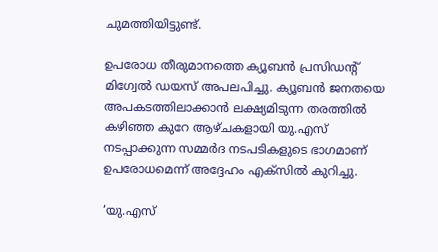ചുമത്തിയിട്ടുണ്ട്.

ഉപരോധ തീരുമാനത്തെ ക്യൂബന്‍ പ്രസിഡന്റ് മിഗ്വേല്‍ ഡയസ് അപലപിച്ചു. ക്യൂബന്‍ ജനതയെ അപകടത്തിലാക്കാന്‍ ലക്ഷ്യമിടുന്ന തരത്തില്‍ കഴിഞ്ഞ കുറേ ആഴ്ചകളായി യു.എസ് നടപ്പാക്കുന്ന സമ്മര്‍ദ നടപടികളുടെ ഭാഗമാണ് ഉപരോധമെന്ന് അദ്ദേഹം എക്‌സില്‍ കുറിച്ചു.

‘യു.എസ്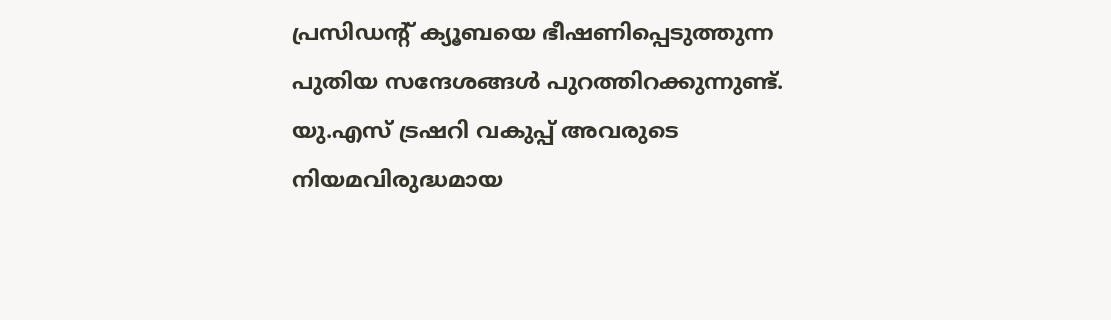പ്രസിഡന്റ് ക്യൂബയെ ഭീഷണിപ്പെടുത്തുന്ന പുതിയ സന്ദേശങ്ങള്‍ പുറത്തിറക്കുന്നുണ്ട്. യു.എസ് ട്രഷറി വകുപ്പ് അവരുടെ നിയമവിരുദ്ധമായ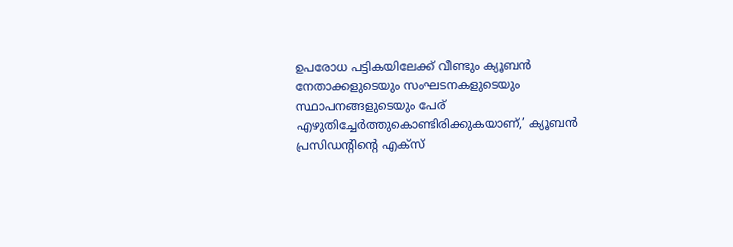ഉപരോധ പട്ടികയിലേക്ക് വീണ്ടും ക്യൂബന്‍ നേതാക്കളുടെയും സംഘടനകളുടെയും സ്ഥാപനങ്ങളുടെയും പേര് എഴുതിച്ചേര്‍ത്തുകൊണ്ടിരിക്കുകയാണ്,’ ക്യൂബന്‍ പ്രസിഡന്റിന്റെ എക്‌സ്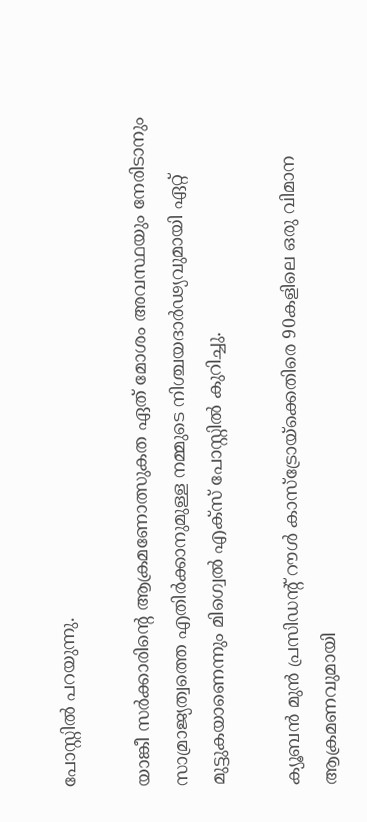പോസ്റ്റില്‍ പറയുന്നു.

യാങ്കീ സര്‍ക്കാരിന്റെ ആക്രമണോത്സുകത ഏത് മോശം അവസ്ഥയും നേരിടാനും സാമ്രാജ്യത്വത്തെ എതിര്‍ക്കാനുമുള്ള നമ്മുടെ നിശ്ചയദാര്‍ഢ്യവുമായി ഏറ്റ് മുട്ടുകയാണെന്നും മിഗ്വെല്‍ എക്‌സ് പോസ്റ്റില്‍ കുറിച്ചു.

ക്യൂബന്‍ മുന്‍ പ്രസിഡന്റ് റൗള്‍ കാസ്‌ട്രോയ്‌ക്കെതിരെ 90കളിലെ ഒരു വിമാന ആക്രമണവുമായി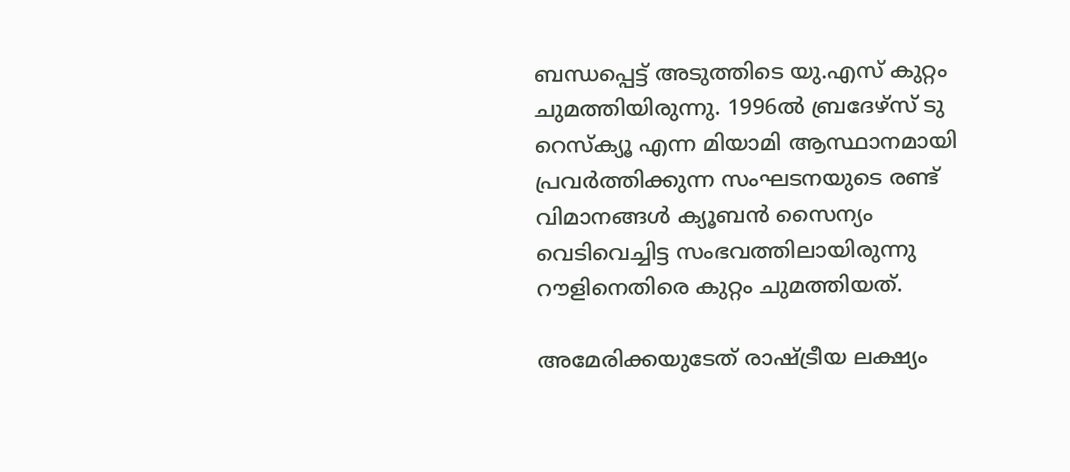ബന്ധപ്പെട്ട് അടുത്തിടെ യു.എസ് കുറ്റം ചുമത്തിയിരുന്നു. 1996ല്‍ ബ്രദേഴ്‌സ് ടു റെസ്‌ക്യൂ എന്ന മിയാമി ആസ്ഥാനമായി പ്രവര്‍ത്തിക്കുന്ന സംഘടനയുടെ രണ്ട് വിമാനങ്ങള്‍ ക്യൂബന്‍ സൈന്യം വെടിവെച്ചിട്ട സംഭവത്തിലായിരുന്നു റൗളിനെതിരെ കുറ്റം ചുമത്തിയത്.

അമേരിക്കയുടേത് രാഷ്ട്രീയ ലക്ഷ്യം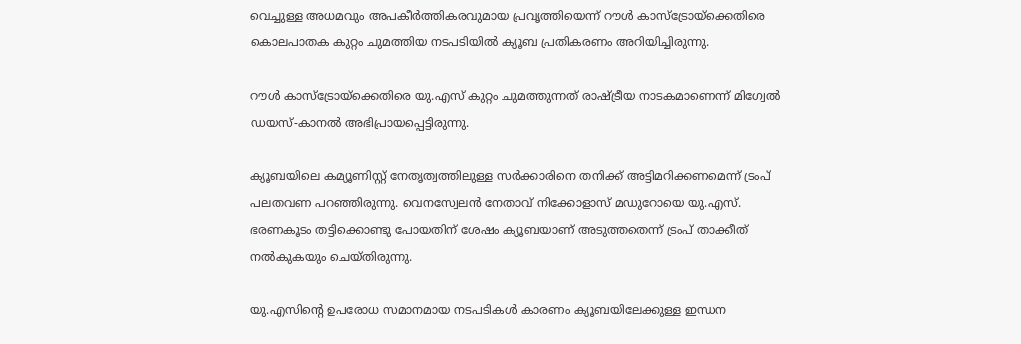വെച്ചുള്ള അധമവും അപകീര്‍ത്തികരവുമായ പ്രവൃത്തിയെന്ന് റൗള്‍ കാസ്ട്രോയ്ക്കെതിരെ കൊലപാതക കുറ്റം ചുമത്തിയ നടപടിയില്‍ ക്യൂബ പ്രതികരണം അറിയിച്ചിരുന്നു.

റൗള്‍ കാസ്ട്രോയ്ക്കെതിരെ യു.എസ് കുറ്റം ചുമത്തുന്നത് രാഷ്ട്രീയ നാടകമാണെന്ന് മിഗ്വേല്‍ ഡയസ്-കാനല്‍ അഭിപ്രായപ്പെട്ടിരുന്നു.

ക്യൂബയിലെ കമ്യൂണിസ്റ്റ് നേതൃത്വത്തിലുള്ള സര്‍ക്കാരിനെ തനിക്ക് അട്ടിമറിക്കണമെന്ന് ട്രംപ് പലതവണ പറഞ്ഞിരുന്നു. വെനസ്വേലന്‍ നേതാവ് നിക്കോളാസ് മഡുറോയെ യു.എസ്. ഭരണകൂടം തട്ടിക്കൊണ്ടു പോയതിന് ശേഷം ക്യൂബയാണ് അടുത്തതെന്ന് ട്രംപ് താക്കീത് നല്‍കുകയും ചെയ്തിരുന്നു.

യു.എസിന്റെ ഉപരോധ സമാനമായ നടപടികള്‍ കാരണം ക്യൂബയിലേക്കുള്ള ഇന്ധന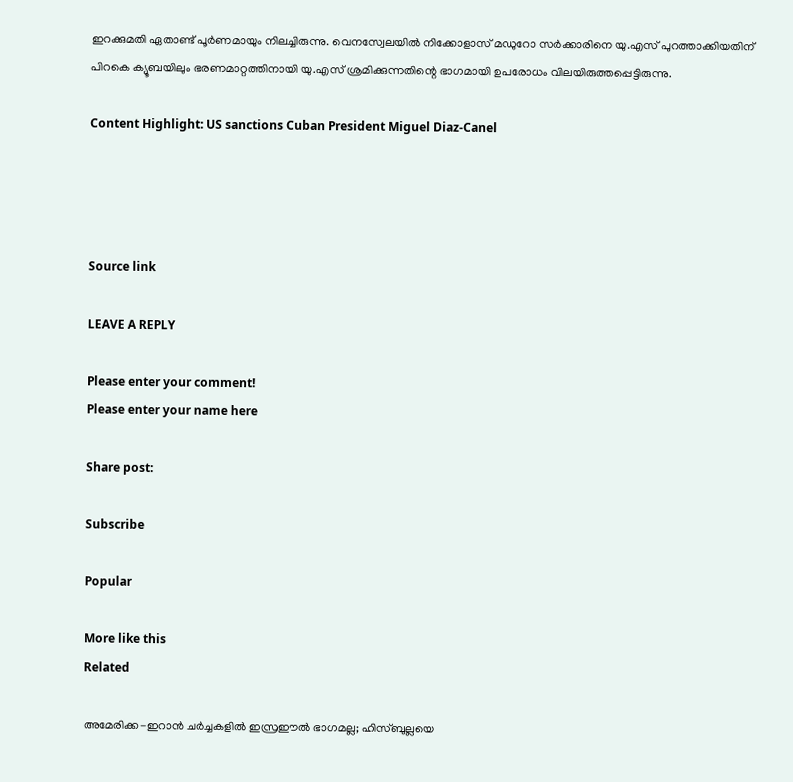ഇറക്കുമതി ഏതാണ്ട് പൂര്‍ണമായും നിലച്ചിരുന്നു. വെനസ്വേലയില്‍ നിക്കോളാസ് മഡുറോ സര്‍ക്കാരിനെ യു.എസ് പുറത്താക്കിയതിന് പിറകെ ക്യൂബയിലും ഭരണമാറ്റത്തിനായി യു.എസ് ശ്രമിക്കുന്നതിന്റെ ഭാഗമായി ഉപരോധം വിലയിരുത്തപ്പെട്ടിരുന്നു.

Content Highlight: US sanctions Cuban President Miguel Diaz-Canel




Source link

LEAVE A REPLY

Please enter your comment!
Please enter your name here

Share post:

Subscribe

Popular

More like this
Related

അമേരിക്ക-ഇറാന്‍ ചര്‍ച്ചകളില്‍ ഇസ്രഈല്‍ ഭാഗമല്ല; ഹിസ്ബുല്ലയെ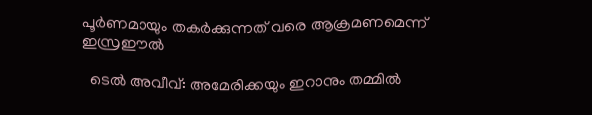പൂര്‍ണമായും തകര്‍ക്കുന്നത് വരെ ആക്രമണമെന്ന് ഇസ്രഈല്‍

  ടെല്‍ അവീവ്: അമേരിക്കയും ഇറാനും തമ്മില്‍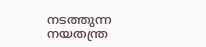നടത്തുന്ന നയതന്ത്ര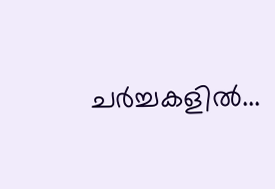ചര്‍ച്ചകളില്‍...